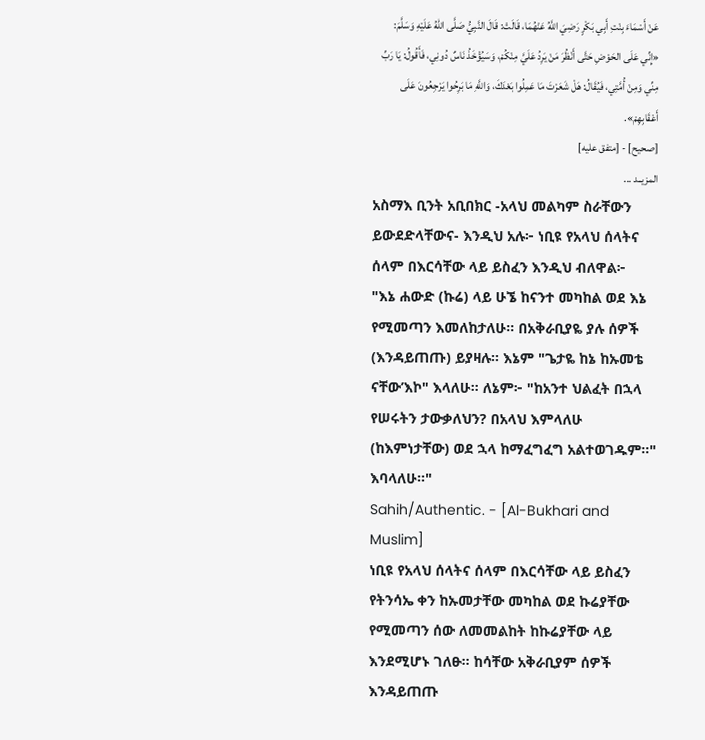عَنْ أَسْمَاءَ بِنْتِ أَبِي بَكْرٍ رَضِيَ اللَّهُ عَنْهُمَا، قَالَتْ: قَالَ النَّبِيُّ صَلَّى اللهُ عَلَيْهِ وَسَلَّمَ:
«إِنِّي عَلَى الحَوْضِ حَتَّى أَنْظُرَ مَنْ يَرِدُ عَلَيَّ مِنْكُمْ، وَسَيُؤْخَذُ نَاسٌ دُونِي، فَأَقُولُ: يَا رَبِّ مِنِّي وَمِنْ أُمَّتِي، فَيُقَالُ: هَلْ شَعَرْتَ مَا عَمِلُوا بَعْدَكَ، وَاللَّهِ مَا بَرِحُوا يَرْجِعُونَ عَلَى أَعْقَابِهِمْ».
[صحيح] - [متفق عليه]
المزيــد ...
አስማእ ቢንት አቢበክር -አላህ መልካም ስራቸውን ይውደድላቸውና- እንዲህ አሉ፦ ነቢዩ የአላህ ሰላትና ሰላም በእርሳቸው ላይ ይስፈን እንዲህ ብለዋል፦
"እኔ ሐውድ (ኩሬ) ላይ ሁኜ ከናንተ መካከል ወደ እኔ የሚመጣን እመለከታለሁ። በአቅራቢያዬ ያሉ ሰዎች (እንዳይጠጡ) ይያዛሉ። እኔም "ጌታዬ ከኔ ከኡመቴ ናቸው’እኮ" እላለሁ። ለኔም፦ "ከአንተ ህልፈት በኋላ የሠሩትን ታውቃለህን? በአላህ እምላለሁ (ከእምነታቸው) ወደ ኋላ ከማፈግፈግ አልተወገዱም።" እባላለሁ።"
Sahih/Authentic. - [Al-Bukhari and Muslim]
ነቢዩ የአላህ ሰላትና ሰላም በእርሳቸው ላይ ይስፈን የትንሳኤ ቀን ከኡመታቸው መካከል ወደ ኩሬያቸው የሚመጣን ሰው ለመመልከት ከኩሬያቸው ላይ እንደሚሆኑ ገለፁ። ከሳቸው አቅራቢያም ሰዎች እንዳይጠጡ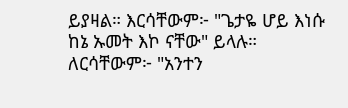ይያዛል። እርሳቸውም፦ "ጌታዬ ሆይ እነሱ ከኔ ኡመት እኮ ናቸው" ይላሉ። ለርሳቸውም፦ "አንተን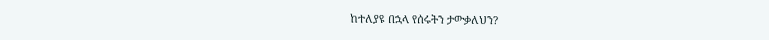ከተለያዩ በኋላ የሰሩትን ታውቃለህን?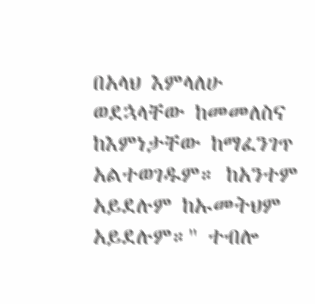በአላህ እምላለሁ ወደኋላቸው ከመመለስና ከእምነታቸው ከማፈንገጥ አልተወገዱም። ከአንተም አይደሉም ከኡመትህም አይደሉም።" ተብሎ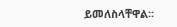ይመለስላቸዋል።